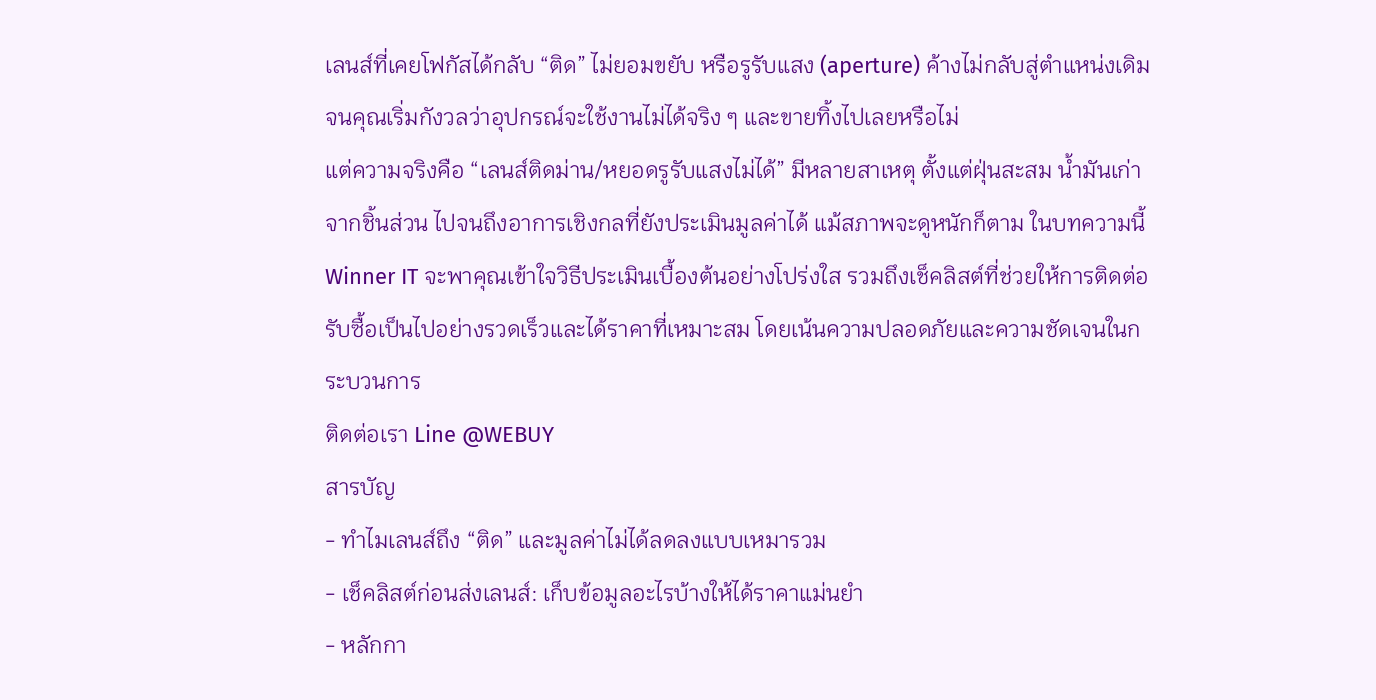เลนส์ที่เคยโฟกัสได้กลับ “ติด” ไม่ยอมขยับ หรือรูรับแสง (aperture) ค้างไม่กลับสู่ตำแหน่งเดิม จนคุณเริ่มกังวลว่าอุปกรณ์จะใช้งานไม่ได้จริง ๆ และขายทิ้งไปเลยหรือไม่
แต่ความจริงคือ “เลนส์ติดม่าน/หยอดรูรับแสงไม่ได้” มีหลายสาเหตุ ตั้งแต่ฝุ่นสะสม น้ำมันเก่าจากชิ้นส่วน ไปจนถึงอาการเชิงกลที่ยังประเมินมูลค่าได้ แม้สภาพจะดูหนักก็ตาม ในบทความนี้ Winner IT จะพาคุณเข้าใจวิธีประเมินเบื้องต้นอย่างโปร่งใส รวมถึงเช็คลิสต์ที่ช่วยให้การติดต่อรับซื้อเป็นไปอย่างรวดเร็วและได้ราคาที่เหมาะสม โดยเน้นความปลอดภัยและความชัดเจนในกระบวนการ
ติดต่อเรา Line @WEBUY
สารบัญ
- ทำไมเลนส์ถึง “ติด” และมูลค่าไม่ได้ลดลงแบบเหมารวม
- เช็คลิสต์ก่อนส่งเลนส์: เก็บข้อมูลอะไรบ้างให้ได้ราคาแม่นยำ
- หลักกา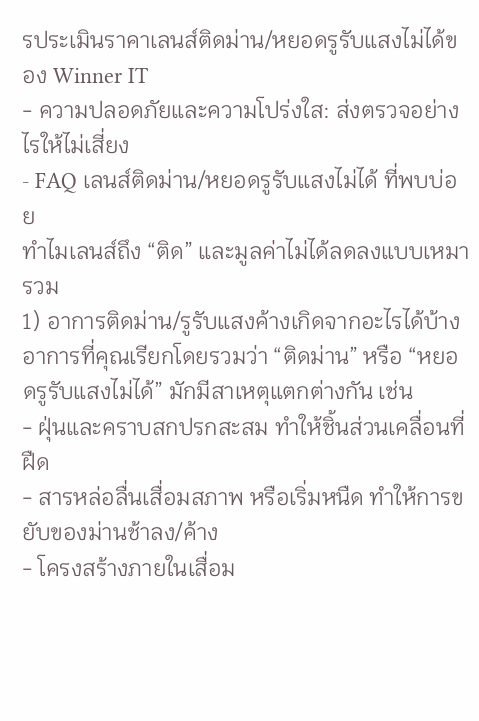รประเมินราคาเลนส์ติดม่าน/หยอดรูรับแสงไม่ได้ของ Winner IT
- ความปลอดภัยและความโปร่งใส: ส่งตรวจอย่างไรให้ไม่เสี่ยง
- FAQ เลนส์ติดม่าน/หยอดรูรับแสงไม่ได้ ที่พบบ่อย
ทำไมเลนส์ถึง “ติด” และมูลค่าไม่ได้ลดลงแบบเหมารวม
1) อาการติดม่าน/รูรับแสงค้างเกิดจากอะไรได้บ้าง
อาการที่คุณเรียกโดยรวมว่า “ติดม่าน” หรือ “หยอดรูรับแสงไม่ได้” มักมีสาเหตุแตกต่างกัน เช่น
- ฝุ่นและคราบสกปรกสะสม ทำให้ชิ้นส่วนเคลื่อนที่ฝืด
- สารหล่อลื่นเสื่อมสภาพ หรือเริ่มหนืด ทำให้การขยับของม่านช้าลง/ค้าง
- โครงสร้างภายในเสื่อม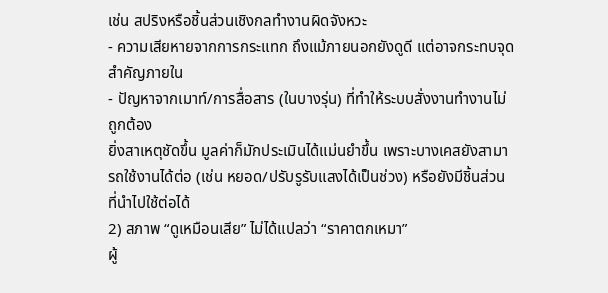เช่น สปริงหรือชิ้นส่วนเชิงกลทำงานผิดจังหวะ
- ความเสียหายจากการกระแทก ถึงแม้ภายนอกยังดูดี แต่อาจกระทบจุดสำคัญภายใน
- ปัญหาจากเมาท์/การสื่อสาร (ในบางรุ่น) ที่ทำให้ระบบสั่งงานทำงานไม่ถูกต้อง
ยิ่งสาเหตุชัดขึ้น มูลค่าก็มักประเมินได้แม่นยำขึ้น เพราะบางเคสยังสามารถใช้งานได้ต่อ (เช่น หยอด/ปรับรูรับแสงได้เป็นช่วง) หรือยังมีชิ้นส่วนที่นำไปใช้ต่อได้
2) สภาพ “ดูเหมือนเสีย” ไม่ได้แปลว่า “ราคาตกเหมา”
ผู้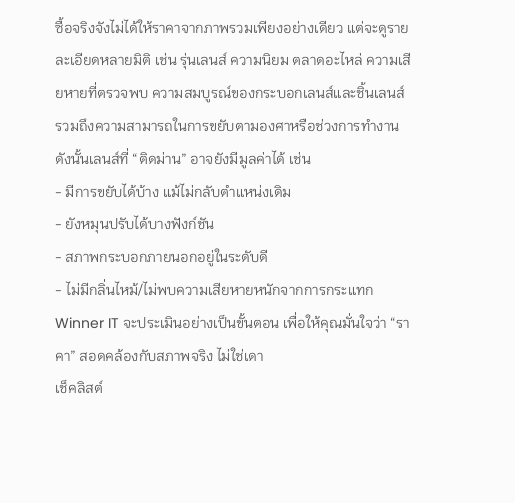ซื้อจริงจังไม่ได้ให้ราคาจากภาพรวมเพียงอย่างเดียว แต่จะดูรายละเอียดหลายมิติ เช่น รุ่นเลนส์ ความนิยม ตลาดอะไหล่ ความเสียหายที่ตรวจพบ ความสมบูรณ์ของกระบอกเลนส์และชิ้นเลนส์ รวมถึงความสามารถในการขยับตามองศาหรือช่วงการทำงาน
ดังนั้นเลนส์ที่ “ติดม่าน” อาจยังมีมูลค่าได้ เช่น
- มีการขยับได้บ้าง แม้ไม่กลับตำแหน่งเดิม
- ยังหมุนปรับได้บางฟังก์ชัน
- สภาพกระบอกภายนอกอยู่ในระดับดี
- ไม่มีกลิ่นไหม้/ไม่พบความเสียหายหนักจากการกระแทก
Winner IT จะประเมินอย่างเป็นขั้นตอน เพื่อให้คุณมั่นใจว่า “ราคา” สอดคล้องกับสภาพจริง ไม่ใช่เดา
เช็คลิสต์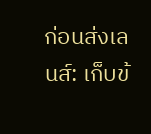ก่อนส่งเลนส์: เก็บข้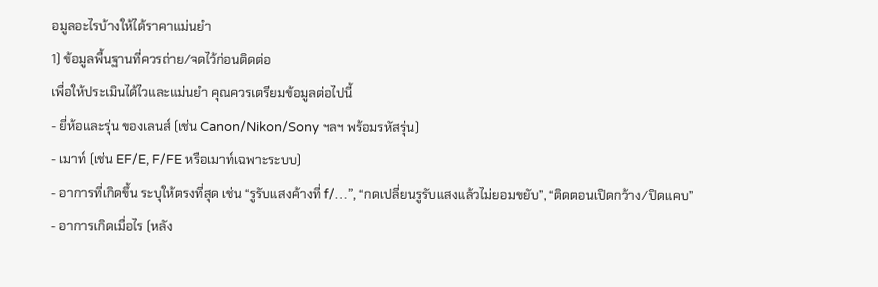อมูลอะไรบ้างให้ได้ราคาแม่นยำ
1) ข้อมูลพื้นฐานที่ควรถ่าย/จดไว้ก่อนติดต่อ
เพื่อให้ประเมินได้ไวและแม่นยำ คุณควรเตรียมข้อมูลต่อไปนี้
- ยี่ห้อและรุ่น ของเลนส์ (เช่น Canon/Nikon/Sony ฯลฯ พร้อมรหัสรุ่น)
- เมาท์ (เช่น EF/E, F/FE หรือเมาท์เฉพาะระบบ)
- อาการที่เกิดขึ้น ระบุให้ตรงที่สุด เช่น “รูรับแสงค้างที่ f/…”, “กดเปลี่ยนรูรับแสงแล้วไม่ยอมขยับ”, “ติดตอนเปิดกว้าง/ปิดแคบ”
- อาการเกิดเมื่อไร (หลัง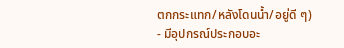ตกกระแทก/หลังโดนน้ำ/อยู่ดี ๆ)
- มีอุปกรณ์ประกอบอะ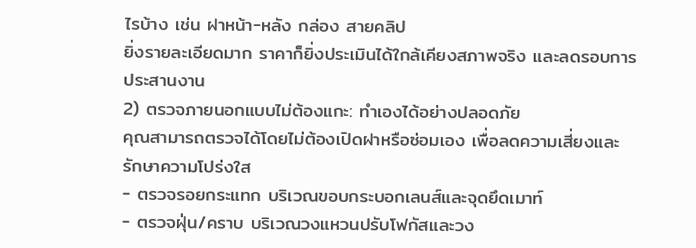ไรบ้าง เช่น ฝาหน้า-หลัง กล่อง สายคลิป
ยิ่งรายละเอียดมาก ราคาก็ยิ่งประเมินได้ใกล้เคียงสภาพจริง และลดรอบการประสานงาน
2) ตรวจภายนอกแบบไม่ต้องแกะ: ทำเองได้อย่างปลอดภัย
คุณสามารถตรวจได้โดยไม่ต้องเปิดฝาหรือซ่อมเอง เพื่อลดความเสี่ยงและรักษาความโปร่งใส
- ตรวจรอยกระแทก บริเวณขอบกระบอกเลนส์และจุดยึดเมาท์
- ตรวจฝุ่น/คราบ บริเวณวงแหวนปรับโฟกัสและวง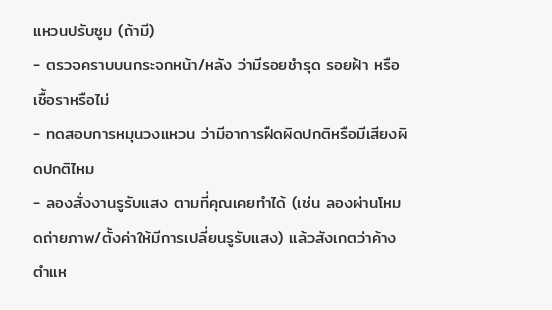แหวนปรับซูม (ถ้ามี)
- ตรวจคราบบนกระจกหน้า/หลัง ว่ามีรอยชำรุด รอยฝ้า หรือเชื้อราหรือไม่
- ทดสอบการหมุนวงแหวน ว่ามีอาการฝืดผิดปกติหรือมีเสียงผิดปกติไหม
- ลองสั่งงานรูรับแสง ตามที่คุณเคยทำได้ (เช่น ลองผ่านโหมดถ่ายภาพ/ตั้งค่าให้มีการเปลี่ยนรูรับแสง) แล้วสังเกตว่าค้างตำแห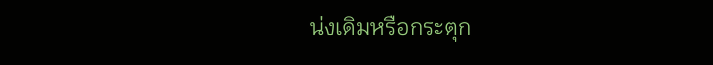น่งเดิมหรือกระตุก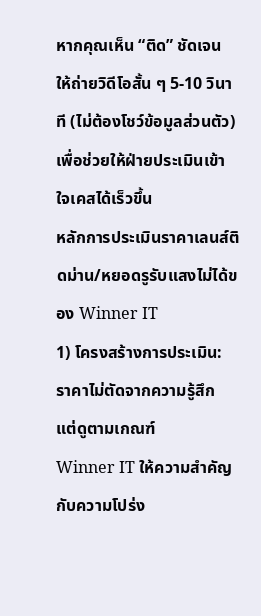หากคุณเห็น “ติด” ชัดเจน ให้ถ่ายวิดีโอสั้น ๆ 5-10 วินาที (ไม่ต้องโชว์ข้อมูลส่วนตัว) เพื่อช่วยให้ฝ่ายประเมินเข้าใจเคสได้เร็วขึ้น
หลักการประเมินราคาเลนส์ติดม่าน/หยอดรูรับแสงไม่ได้ของ Winner IT
1) โครงสร้างการประเมิน: ราคาไม่ตัดจากความรู้สึก แต่ดูตามเกณฑ์
Winner IT ให้ความสำคัญกับความโปร่ง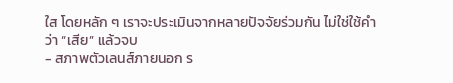ใส โดยหลัก ๆ เราจะประเมินจากหลายปัจจัยร่วมกัน ไม่ใช่ใช้คำว่า “เสีย” แล้วจบ
- สภาพตัวเลนส์ภายนอก ร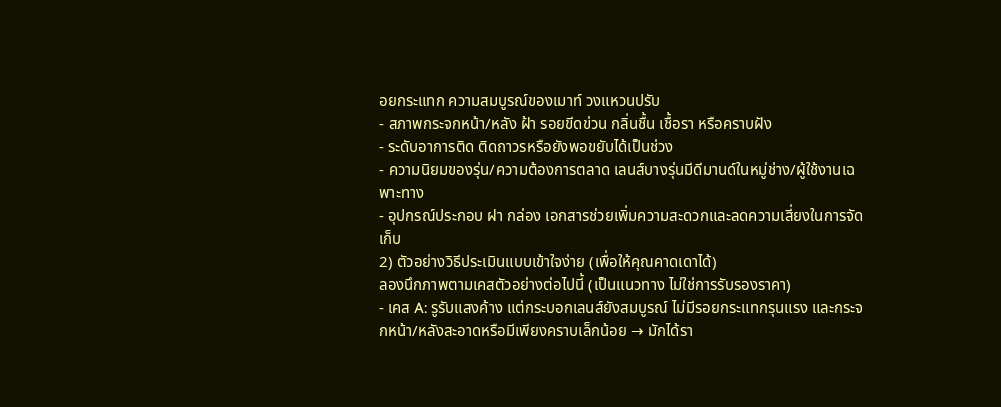อยกระแทก ความสมบูรณ์ของเมาท์ วงแหวนปรับ
- สภาพกระจกหน้า/หลัง ฝ้า รอยขีดข่วน กลิ่นชื้น เชื้อรา หรือคราบฝัง
- ระดับอาการติด ติดถาวรหรือยังพอขยับได้เป็นช่วง
- ความนิยมของรุ่น/ความต้องการตลาด เลนส์บางรุ่นมีดีมานด์ในหมู่ช่าง/ผู้ใช้งานเฉพาะทาง
- อุปกรณ์ประกอบ ฝา กล่อง เอกสารช่วยเพิ่มความสะดวกและลดความเสี่ยงในการจัดเก็บ
2) ตัวอย่างวิธีประเมินแบบเข้าใจง่าย (เพื่อให้คุณคาดเดาได้)
ลองนึกภาพตามเคสตัวอย่างต่อไปนี้ (เป็นแนวทาง ไม่ใช่การรับรองราคา)
- เคส A: รูรับแสงค้าง แต่กระบอกเลนส์ยังสมบูรณ์ ไม่มีรอยกระแทกรุนแรง และกระจกหน้า/หลังสะอาดหรือมีเพียงคราบเล็กน้อย → มักได้รา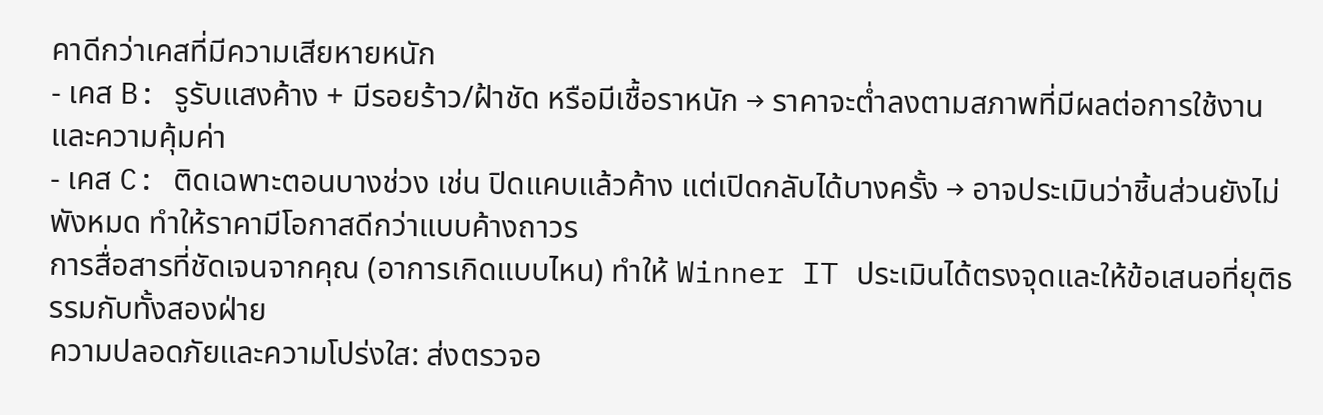คาดีกว่าเคสที่มีความเสียหายหนัก
- เคส B: รูรับแสงค้าง + มีรอยร้าว/ฝ้าชัด หรือมีเชื้อราหนัก → ราคาจะต่ำลงตามสภาพที่มีผลต่อการใช้งานและความคุ้มค่า
- เคส C: ติดเฉพาะตอนบางช่วง เช่น ปิดแคบแล้วค้าง แต่เปิดกลับได้บางครั้ง → อาจประเมินว่าชิ้นส่วนยังไม่พังหมด ทำให้ราคามีโอกาสดีกว่าแบบค้างถาวร
การสื่อสารที่ชัดเจนจากคุณ (อาการเกิดแบบไหน) ทำให้ Winner IT ประเมินได้ตรงจุดและให้ข้อเสนอที่ยุติธรรมกับทั้งสองฝ่าย
ความปลอดภัยและความโปร่งใส: ส่งตรวจอ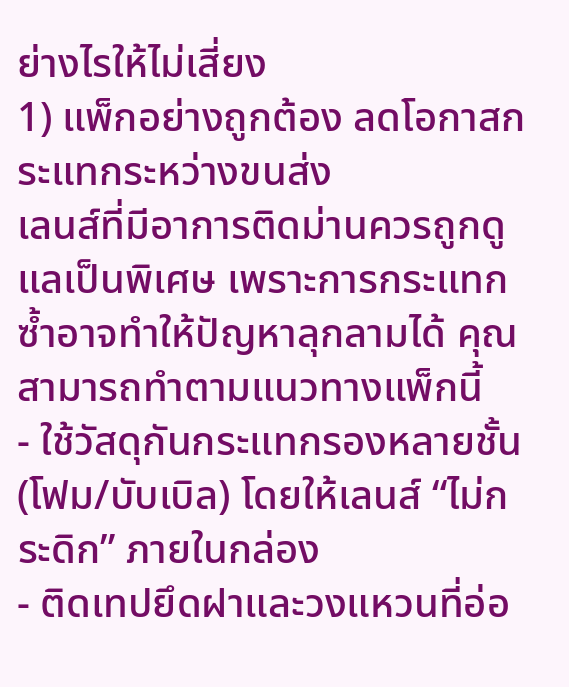ย่างไรให้ไม่เสี่ยง
1) แพ็กอย่างถูกต้อง ลดโอกาสกระแทกระหว่างขนส่ง
เลนส์ที่มีอาการติดม่านควรถูกดูแลเป็นพิเศษ เพราะการกระแทกซ้ำอาจทำให้ปัญหาลุกลามได้ คุณสามารถทำตามแนวทางแพ็กนี้
- ใช้วัสดุกันกระแทกรองหลายชั้น (โฟม/บับเบิล) โดยให้เลนส์ “ไม่กระดิก” ภายในกล่อง
- ติดเทปยึดฝาและวงแหวนที่อ่อ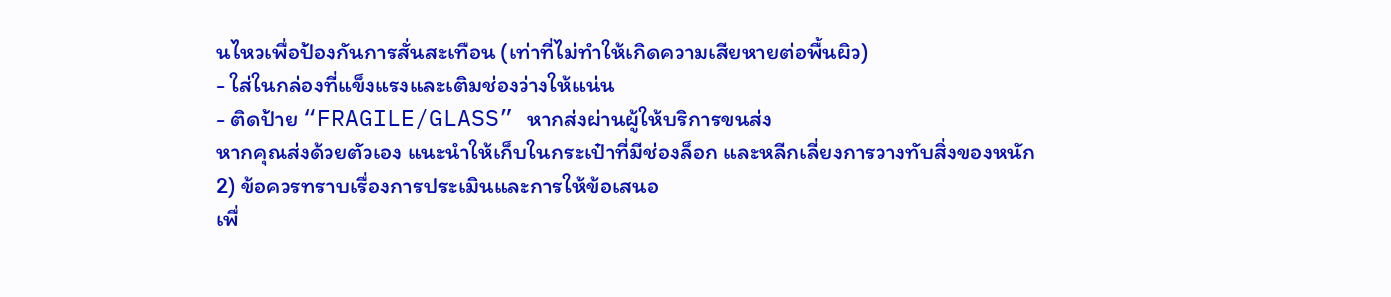นไหวเพื่อป้องกันการสั่นสะเทือน (เท่าที่ไม่ทำให้เกิดความเสียหายต่อพื้นผิว)
- ใส่ในกล่องที่แข็งแรงและเติมช่องว่างให้แน่น
- ติดป้าย “FRAGILE/GLASS” หากส่งผ่านผู้ให้บริการขนส่ง
หากคุณส่งด้วยตัวเอง แนะนำให้เก็บในกระเป๋าที่มีช่องล็อก และหลีกเลี่ยงการวางทับสิ่งของหนัก
2) ข้อควรทราบเรื่องการประเมินและการให้ข้อเสนอ
เพื่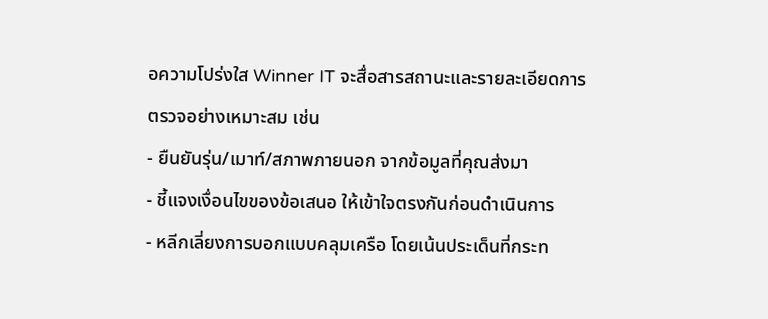อความโปร่งใส Winner IT จะสื่อสารสถานะและรายละเอียดการตรวจอย่างเหมาะสม เช่น
- ยืนยันรุ่น/เมาท์/สภาพภายนอก จากข้อมูลที่คุณส่งมา
- ชี้แจงเงื่อนไขของข้อเสนอ ให้เข้าใจตรงกันก่อนดำเนินการ
- หลีกเลี่ยงการบอกแบบคลุมเครือ โดยเน้นประเด็นที่กระท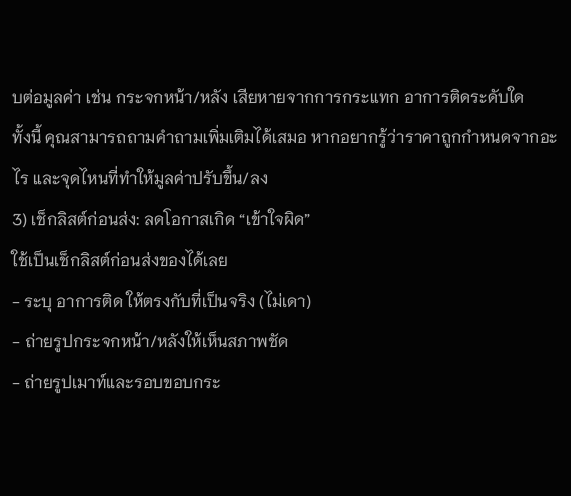บต่อมูลค่า เช่น กระจกหน้า/หลัง เสียหายจากการกระแทก อาการติดระดับใด
ทั้งนี้ คุณสามารถถามคำถามเพิ่มเติมได้เสมอ หากอยากรู้ว่าราคาถูกกำหนดจากอะไร และจุดไหนที่ทำให้มูลค่าปรับขึ้น/ลง
3) เช็กลิสต์ก่อนส่ง: ลดโอกาสเกิด “เข้าใจผิด”
ใช้เป็นเช็กลิสต์ก่อนส่งของได้เลย
- ระบุ อาการติด ให้ตรงกับที่เป็นจริง (ไม่เดา)
- ถ่ายรูปกระจกหน้า/หลังให้เห็นสภาพชัด
- ถ่ายรูปเมาท์และรอบขอบกระ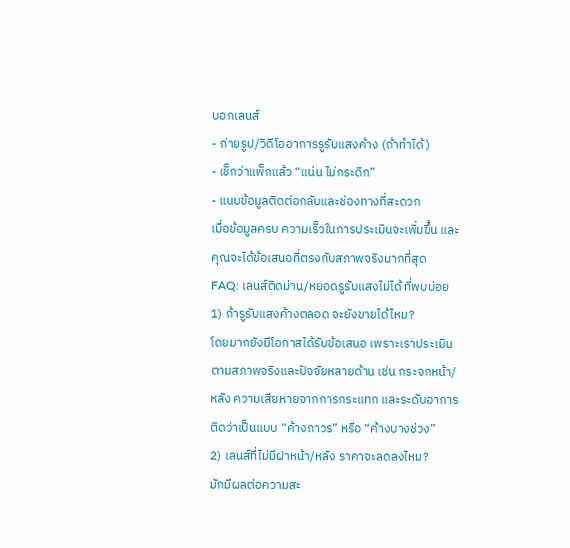บอกเลนส์
- ถ่ายรูป/วิดีโออาการรูรับแสงค้าง (ถ้าทำได้)
- เช็กว่าแพ็กแล้ว “แน่น ไม่กระดิก”
- แนบข้อมูลติดต่อกลับและช่องทางที่สะดวก
เมื่อข้อมูลครบ ความเร็วในการประเมินจะเพิ่มขึ้น และคุณจะได้ข้อเสนอที่ตรงกับสภาพจริงมากที่สุด
FAQ: เลนส์ติดม่าน/หยอดรูรับแสงไม่ได้ ที่พบบ่อย
1) ถ้ารูรับแสงค้างตลอด จะยังขายได้ไหม?
โดยมากยังมีโอกาสได้รับข้อเสนอ เพราะเราประเมินตามสภาพจริงและปัจจัยหลายด้าน เช่น กระจกหน้า/หลัง ความเสียหายจากการกระแทก และระดับอาการติดว่าเป็นแบบ “ค้างถาวร” หรือ “ค้างบางช่วง”
2) เลนส์ที่ไม่มีฝาหน้า/หลัง ราคาจะลดลงไหม?
มักมีผลต่อความสะ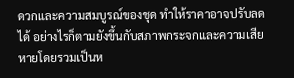ดวกและความสมบูรณ์ของชุด ทำให้ราคาอาจปรับลดได้ อย่างไรก็ตามยังขึ้นกับสภาพกระจกและความเสียหายโดยรวมเป็นห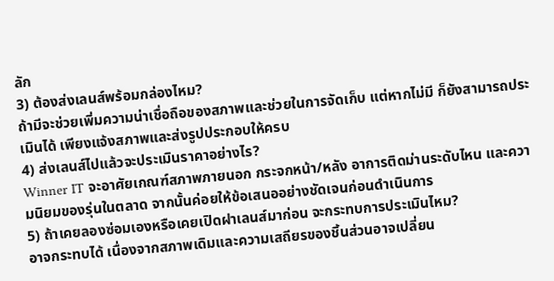ลัก
3) ต้องส่งเลนส์พร้อมกล่องไหม?
ถ้ามีจะช่วยเพิ่มความน่าเชื่อถือของสภาพและช่วยในการจัดเก็บ แต่หากไม่มี ก็ยังสามารถประเมินได้ เพียงแจ้งสภาพและส่งรูปประกอบให้ครบ
4) ส่งเลนส์ไปแล้วจะประเมินราคาอย่างไร?
Winner IT จะอาศัยเกณฑ์สภาพภายนอก กระจกหน้า/หลัง อาการติดม่านระดับไหน และความนิยมของรุ่นในตลาด จากนั้นค่อยให้ข้อเสนออย่างชัดเจนก่อนดำเนินการ
5) ถ้าเคยลองซ่อมเองหรือเคยเปิดฝาเลนส์มาก่อน จะกระทบการประเมินไหม?
อาจกระทบได้ เนื่องจากสภาพเดิมและความเสถียรของชิ้นส่วนอาจเปลี่ยน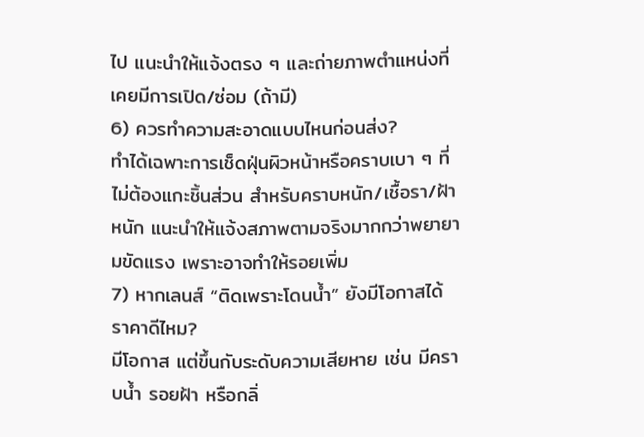ไป แนะนำให้แจ้งตรง ๆ และถ่ายภาพตำแหน่งที่เคยมีการเปิด/ซ่อม (ถ้ามี)
6) ควรทำความสะอาดแบบไหนก่อนส่ง?
ทำได้เฉพาะการเช็ดฝุ่นผิวหน้าหรือคราบเบา ๆ ที่ไม่ต้องแกะชิ้นส่วน สำหรับคราบหนัก/เชื้อรา/ฝ้าหนัก แนะนำให้แจ้งสภาพตามจริงมากกว่าพยายามขัดแรง เพราะอาจทำให้รอยเพิ่ม
7) หากเลนส์ “ติดเพราะโดนน้ำ” ยังมีโอกาสได้ราคาดีไหม?
มีโอกาส แต่ขึ้นกับระดับความเสียหาย เช่น มีคราบน้ำ รอยฝ้า หรือกลิ่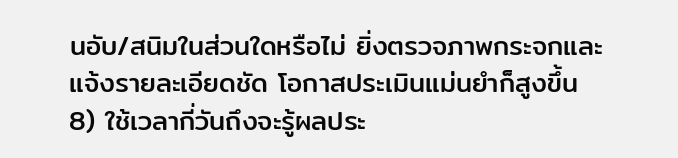นอับ/สนิมในส่วนใดหรือไม่ ยิ่งตรวจภาพกระจกและแจ้งรายละเอียดชัด โอกาสประเมินแม่นยำก็สูงขึ้น
8) ใช้เวลากี่วันถึงจะรู้ผลประ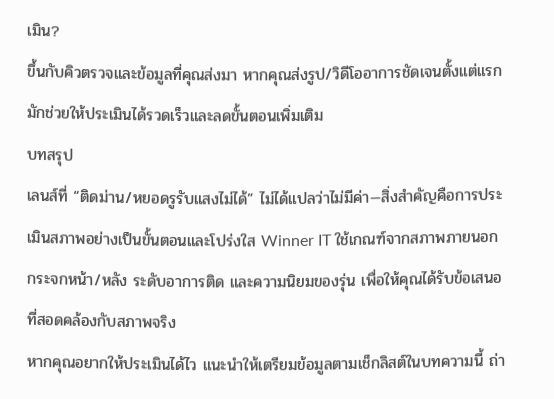เมิน?
ขึ้นกับคิวตรวจและข้อมูลที่คุณส่งมา หากคุณส่งรูป/วิดีโออาการชัดเจนตั้งแต่แรก มักช่วยให้ประเมินได้รวดเร็วและลดขั้นตอนเพิ่มเติม
บทสรุป
เลนส์ที่ “ติดม่าน/หยอดรูรับแสงไม่ได้” ไม่ได้แปลว่าไม่มีค่า—สิ่งสำคัญคือการประเมินสภาพอย่างเป็นขั้นตอนและโปร่งใส Winner IT ใช้เกณฑ์จากสภาพภายนอก กระจกหน้า/หลัง ระดับอาการติด และความนิยมของรุ่น เพื่อให้คุณได้รับข้อเสนอที่สอดคล้องกับสภาพจริง
หากคุณอยากให้ประเมินได้ไว แนะนำให้เตรียมข้อมูลตามเช็กลิสต์ในบทความนี้ ถ่า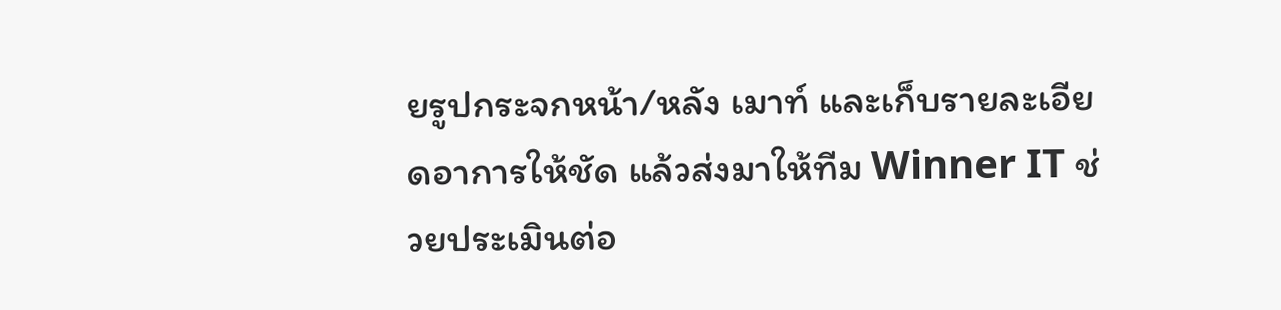ยรูปกระจกหน้า/หลัง เมาท์ และเก็บรายละเอียดอาการให้ชัด แล้วส่งมาให้ทีม Winner IT ช่วยประเมินต่อ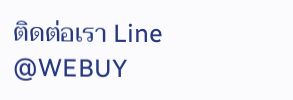ติดต่อเรา Line @WEBUY